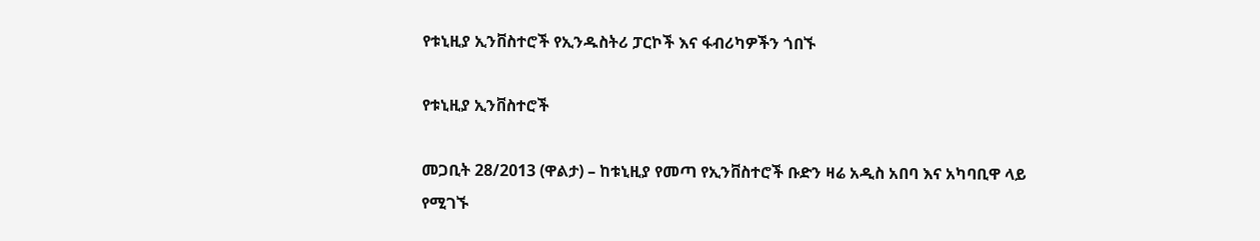የቱኒዚያ ኢንቨስተሮች የኢንዱስትሪ ፓርኮች እና ፋብሪካዎችን ጎበኙ

የቱኒዚያ ኢንቨስተሮች

መጋቢት 28/2013 (ዋልታ) – ከቱኒዚያ የመጣ የኢንቨስተሮች ቡድን ዛሬ አዲስ አበባ እና አካባቢዋ ላይ የሚገኙ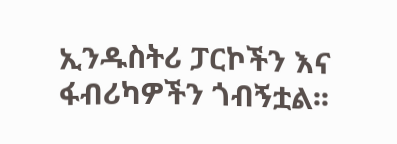ኢንዱስትሪ ፓርኮችን እና ፋብሪካዎችን ጎብኝቷል፡፡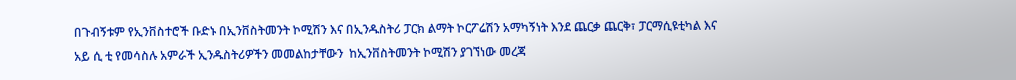በጉብኝቱም የኢንቨስተሮች ቡድኑ በኢንቨስትመንት ኮሚሽን እና በኢንዱስትሪ ፓርክ ልማት ኮርፖሬሽን አማካኝነት እንደ ጨርቃ ጨርቅ፣ ፓርማሲዩቲካል እና አይ ሲ ቲ የመሳስሉ አምራች ኢንዱስትሪዎችን መመልከታቸውን  ከኢንቨስትመንት ኮሚሽን ያገኘነው መረጃ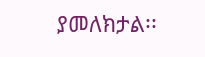ያመለክታል፡፡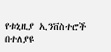የቱኒዚያ ኢንቨስተሮች በተለያዩ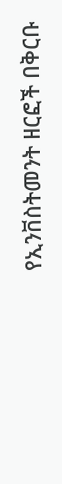የኢንቨስትመንት ዘርፎች በቅርቡ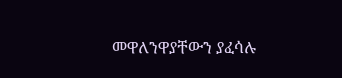መዋለንዋያቸውን ያፈሳሉ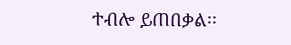ተብሎ ይጠበቃል፡፡